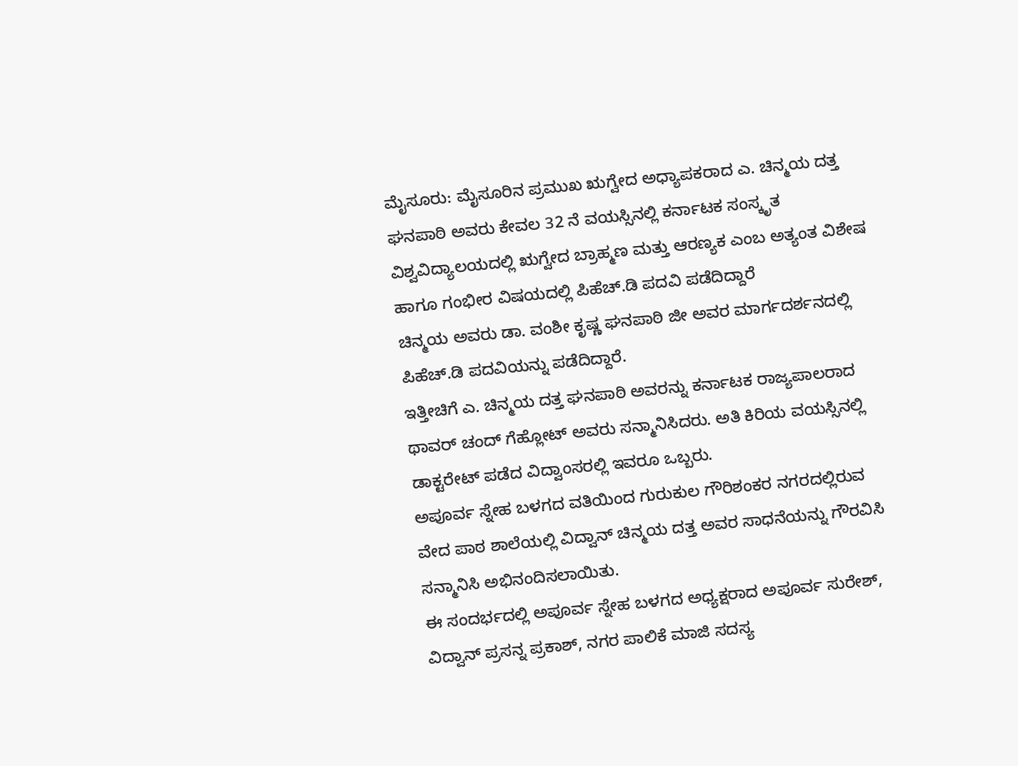ಮೈಸೂರು: ಮೈಸೂರಿನ ಪ್ರಮುಖ ಋಗ್ವೇದ ಅಧ್ಯಾಪಕರಾದ ಎ. ಚಿನ್ಮಯ ದತ್ತ ಘನಪಾಠಿ ಅವರು ಕೇವಲ 32 ನೆ ವಯಸ್ಸಿನಲ್ಲಿ ಕರ್ನಾಟಕ ಸಂಸ್ಕೃತ ವಿಶ್ವವಿದ್ಯಾಲಯದಲ್ಲಿ ಋಗ್ವೇದ ಬ್ರಾಹ್ಮಣ ಮತ್ತು ಆರಣ್ಯಕ ಎಂಬ ಅತ್ಯಂತ ವಿಶೇಷ ಹಾಗೂ ಗಂಭೀರ ವಿಷಯದಲ್ಲಿ ಪಿಹೆಚ್.ಡಿ ಪದವಿ ಪಡೆದಿದ್ದಾರೆ
ಚಿನ್ಮಯ ಅವರು ಡಾ. ವಂಶೀ ಕೃಷ್ಣ ಘನಪಾಠಿ ಜೀ ಅವರ ಮಾರ್ಗದರ್ಶನದಲ್ಲಿ ಪಿಹೆಚ್.ಡಿ ಪದವಿಯನ್ನು ಪಡೆದಿದ್ದಾರೆ.
ಇತ್ತೀಚಿಗೆ ಎ. ಚಿನ್ಮಯ ದತ್ತ ಘನಪಾಠಿ ಅವರನ್ನು ಕರ್ನಾಟಕ ರಾಜ್ಯಪಾಲರಾದ ಥಾವರ್ ಚಂದ್ ಗೆಹ್ಲೋಟ್ ಅವರು ಸನ್ಮಾನಿಸಿದರು. ಅತಿ ಕಿರಿಯ ವಯಸ್ಸಿನಲ್ಲಿ ಡಾಕ್ಟರೇಟ್ ಪಡೆದ ವಿದ್ವಾಂಸರಲ್ಲಿ ಇವರೂ ಒಬ್ಬರು.
ಅಪೂರ್ವ ಸ್ನೇಹ ಬಳಗದ ವತಿಯಿಂದ ಗುರುಕುಲ ಗೌರಿಶಂಕರ ನಗರದಲ್ಲಿರುವ ವೇದ ಪಾಠ ಶಾಲೆಯಲ್ಲಿ ವಿದ್ವಾನ್ ಚಿನ್ಮಯ ದತ್ತ ಅವರ ಸಾಧನೆಯನ್ನು ಗೌರವಿಸಿ ಸನ್ಮಾನಿಸಿ ಅಭಿನಂದಿಸಲಾಯಿತು.
ಈ ಸಂದರ್ಭದಲ್ಲಿ ಅಪೂರ್ವ ಸ್ನೇಹ ಬಳಗದ ಅಧ್ಯಕ್ಷರಾದ ಅಪೂರ್ವ ಸುರೇಶ್, ವಿದ್ವಾನ್ ಪ್ರಸನ್ನ ಪ್ರಕಾಶ್, ನಗರ ಪಾಲಿಕೆ ಮಾಜಿ ಸದಸ್ಯ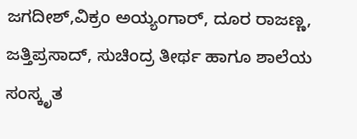ಜಗದೀಶ್,ವಿಕ್ರಂ ಅಯ್ಯಂಗಾರ್, ದೂರ ರಾಜಣ್ಣ, ಜತ್ತಿಪ್ರಸಾದ್, ಸುಚಿಂದ್ರ ತೀರ್ಥ ಹಾಗೂ ಶಾಲೆಯ ಸಂಸ್ಕೃತ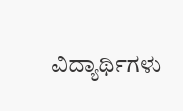ವಿದ್ಯಾರ್ಥಿಗಳು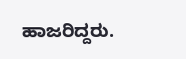ಹಾಜರಿದ್ದರು.